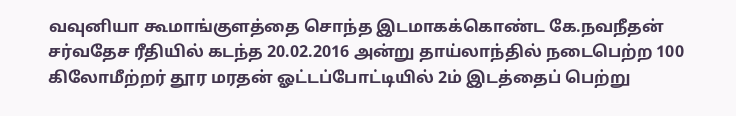வவுனியா கூமாங்குளத்தை சொந்த இடமாகக்கொண்ட கே.நவநீதன் சர்வதேச ரீதியில் கடந்த 20.02.2016 அன்று தாய்லாந்தில் நடைபெற்ற 100 கிலோமீற்றர் தூர மரதன் ஓட்டப்போட்டியில் 2ம் இடத்தைப் பெற்று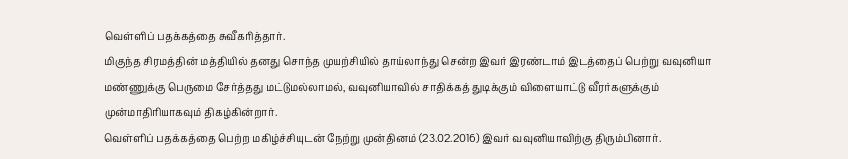வெள்ளிப் பதக்கத்தை சுவீகரித்தார்.
மிகுந்த சிரமத்தின் மத்தியில் தனது சொந்த முயற்சியில் தாய்லாந்து சென்ற இவர் இரண்டாம் இடத்தைப் பெற்று வவுனியா மண்ணுக்கு பெருமை சேர்த்தது மட்டுமல்லாமல், வவுனியாவில் சாதிக்கத் துடிக்கும் விளையாட்டு வீரர்களுக்கும் முன்மாதிரியாகவும் திகழ்கின்றார்.
வெள்ளிப் பதக்கத்தை பெற்ற மகிழ்ச்சியுடன் நேற்று முன்தினம் (23.02.2016) இவர் வவுனியாவிற்கு திரும்பினார்.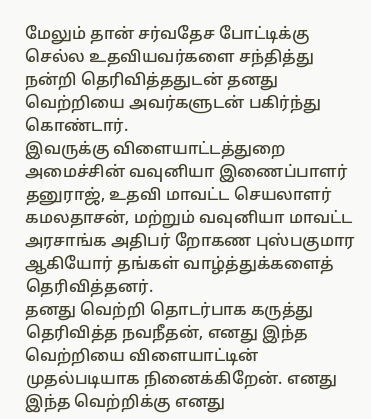மேலும் தான் சர்வதேச போட்டிக்கு செல்ல உதவியவர்களை சந்தித்து நன்றி தெரிவித்ததுடன் தனது வெற்றியை அவர்களுடன் பகிர்ந்து கொண்டார்.
இவருக்கு விளையாட்டத்துறை அமைச்சின் வவுனியா இணைப்பாளர் தனுராஜ், உதவி மாவட்ட செயலாளர் கமலதாசன், மற்றும் வவுனியா மாவட்ட அரசாங்க அதிபர் றோகண புஸ்பகுமார ஆகியோர் தங்கள் வாழ்த்துக்களைத் தெரிவித்தனர்.
தனது வெற்றி தொடர்பாக கருத்து தெரிவித்த நவநீதன், எனது இந்த வெற்றியை விளையாட்டின் முதல்படியாக நினைக்கிறேன். எனது இந்த வெற்றிக்கு எனது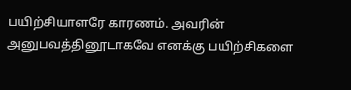பயிற்சியாளரே காரணம். அவரின் அனுபவத்தினூடாகவே எனக்கு பயிற்சிகளை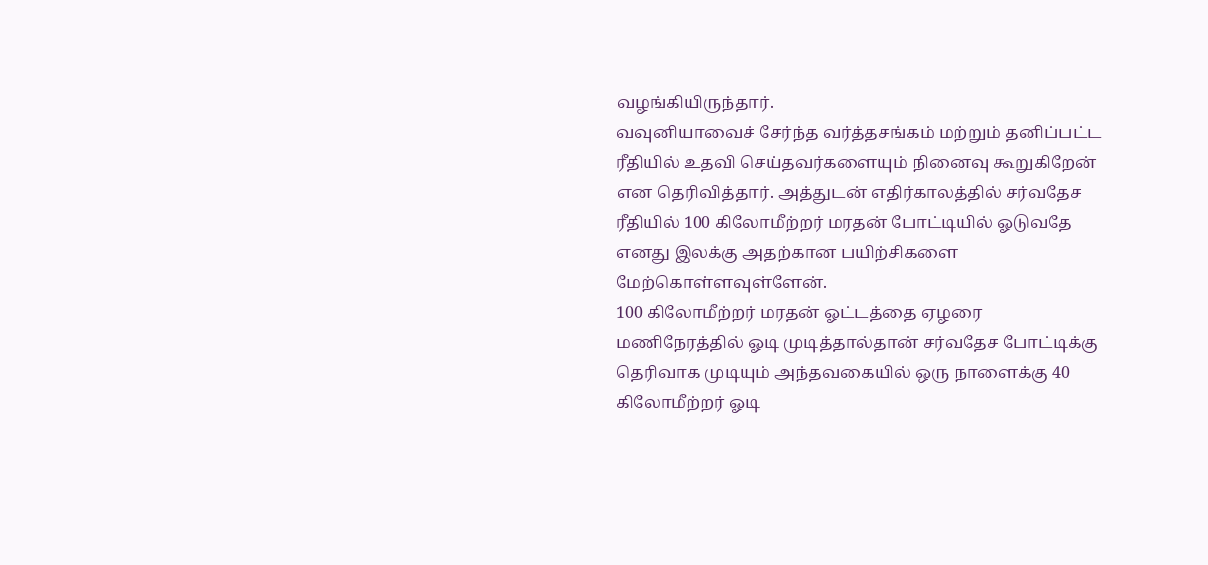வழங்கியிருந்தார்.
வவுனியாவைச் சேர்ந்த வர்த்தசங்கம் மற்றும் தனிப்பட்ட ரீதியில் உதவி செய்தவர்களையும் நினைவு கூறுகிறேன் என தெரிவித்தார். அத்துடன் எதிர்காலத்தில் சர்வதேச ரீதியில் 100 கிலோமீற்றர் மரதன் போட்டியில் ஓடுவதே எனது இலக்கு அதற்கான பயிற்சிகளை மேற்கொள்ளவுள்ளேன்.
100 கிலோமீற்றர் மரதன் ஓட்டத்தை ஏழரை மணிநேரத்தில் ஓடி முடித்தால்தான் சர்வதேச போட்டிக்கு தெரிவாக முடியும் அந்தவகையில் ஒரு நாளைக்கு 40 கிலோமீற்றர் ஓடி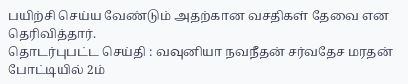பயிற்சி செய்ய வேண்டும் அதற்கான வசதிகள் தேவை என தெரிவித்தார்.
தொடர்புபட்ட செய்தி : வவுனியா நவநீதன் சர்வதேச மரதன் போட்டியில் 2ம்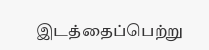இடத்தைப்பெற்று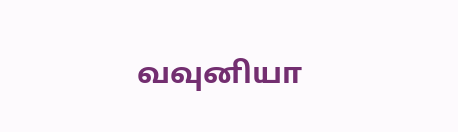வவுனியா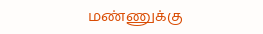மண்ணுக்கு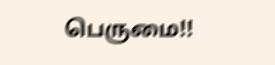பெருமை!!